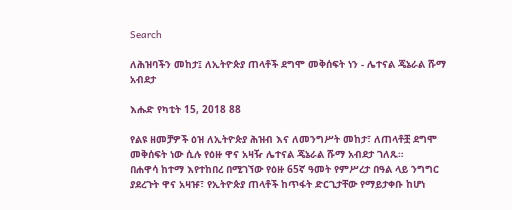Search

ለሕዝባችን መከታ፤ ለኢትዮጵያ ጠላቶች ደግሞ መቅሰፍት ነን - ሌተናል ጄኔራል ሹማ አብደታ

እሑድ የካቲት 15, 2018 88

የልዩ ዘመቻዎች ዕዝ ለኢትዮጵያ ሕዝብ እና ለመንግሥት መከታ፣ ለጠላቶቿ ደግሞ መቅሰፍት ነው ሲሉ የዕዙ ዋና አዛዥ ሌተናል ጄኔራል ሹማ አብደታ ገለጹ።
በሐዋሳ ከተማ እየተከበረ በሚገኘው የዕዙ 65ኛ ዓመት የምሥረታ በዓል ላይ ንግግር ያደረጉት ዋና አዛዡ፣ የኢትዮጵያ ጠላቶች ከጥፋት ድርጊታቸው የማይታቀቡ ከሆነ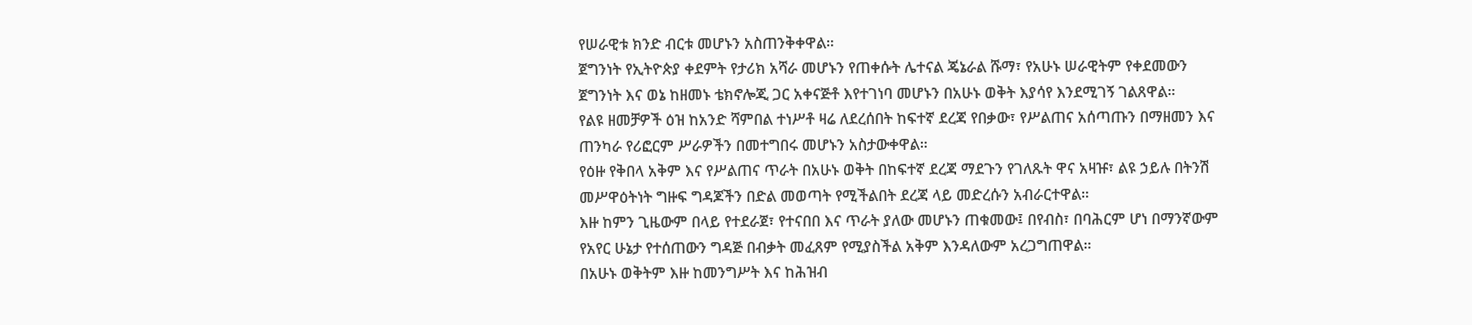የሠራዊቱ ክንድ ብርቱ መሆኑን አስጠንቅቀዋል።
ጀግንነት የኢትዮጵያ ቀደምት የታሪክ አሻራ መሆኑን የጠቀሱት ሌተናል ጄኔራል ሹማ፣ የአሁኑ ሠራዊትም የቀደመውን ጀግንነት እና ወኔ ከዘመኑ ቴክኖሎጂ ጋር አቀናጅቶ እየተገነባ መሆኑን በአሁኑ ወቅት እያሳየ እንደሚገኝ ገልጸዋል።
የልዩ ዘመቻዎች ዕዝ ከአንድ ሻምበል ተነሥቶ ዛሬ ለደረሰበት ከፍተኛ ደረጃ የበቃው፣ የሥልጠና አሰጣጡን በማዘመን እና ጠንካራ የሪፎርም ሥራዎችን በመተግበሩ መሆኑን አስታውቀዋል።
የዕዙ የቅበላ አቅም እና የሥልጠና ጥራት በአሁኑ ወቅት በከፍተኛ ደረጃ ማደጉን የገለጹት ዋና አዛዡ፣ ልዩ ኃይሉ በትንሽ መሥዋዕትነት ግዙፍ ግዳጆችን በድል መወጣት የሚችልበት ደረጃ ላይ መድረሱን አብራርተዋል።
እዙ ከምን ጊዜውም በላይ የተደራጀ፣ የተናበበ እና ጥራት ያለው መሆኑን ጠቁመው፤ በየብስ፣ በባሕርም ሆነ በማንኛውም የአየር ሁኔታ የተሰጠውን ግዳጅ በብቃት መፈጸም የሚያስችል አቅም እንዳለውም አረጋግጠዋል።
በአሁኑ ወቅትም እዙ ከመንግሥት እና ከሕዝብ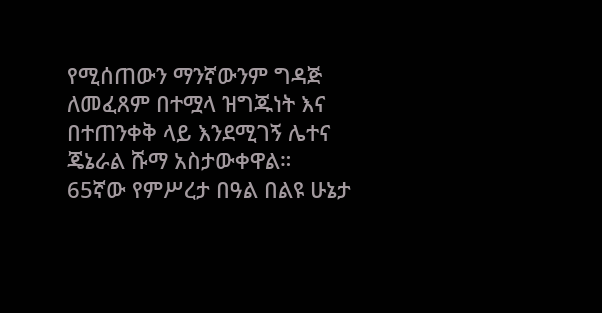የሚሰጠውን ማንኛውንም ግዳጅ ለመፈጸም በተሟላ ዝግጁነት እና በተጠንቀቅ ላይ እንደሚገኝ ሌተና ጄኔራል ሹማ አስታውቀዋል።
65ኛው የምሥረታ በዓል በልዩ ሁኔታ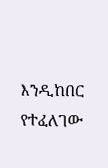እንዲከበር የተፈለገው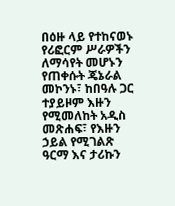በዕዙ ላይ የተከናወኑ የሪፎርም ሥራዎችን ለማሳየት መሆኑን የጠቀሱት ጄኔራል መኮንኑ፣ ከበዓሉ ጋር ተያይዞም እዙን የሚመለከት አዲስ መጽሐፍ፣ የእዙን ኃይል የሚገልጽ ዓርማ እና ታሪኩን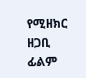የሚዘክር ዘጋቢ ፊልም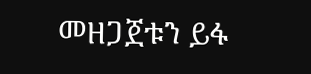መዘጋጀቱን ይፋ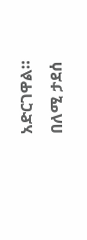አድርገዋል።
በለሚ ታደሰ